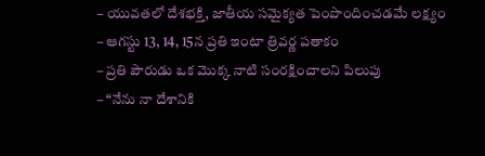– యువతలో దేశభక్తి, జాతీయ సమైక్యత పెంపొందించడమే లక్ష్యం
– ఆగస్టు 13, 14, 15న ప్రతి ఇంటా త్రివర్ణ పతాకం
– ప్రతి పౌరుడు ఒక మొక్క నాటి సంరక్షించాలని పిలుపు
– “నేను నా దేశానికి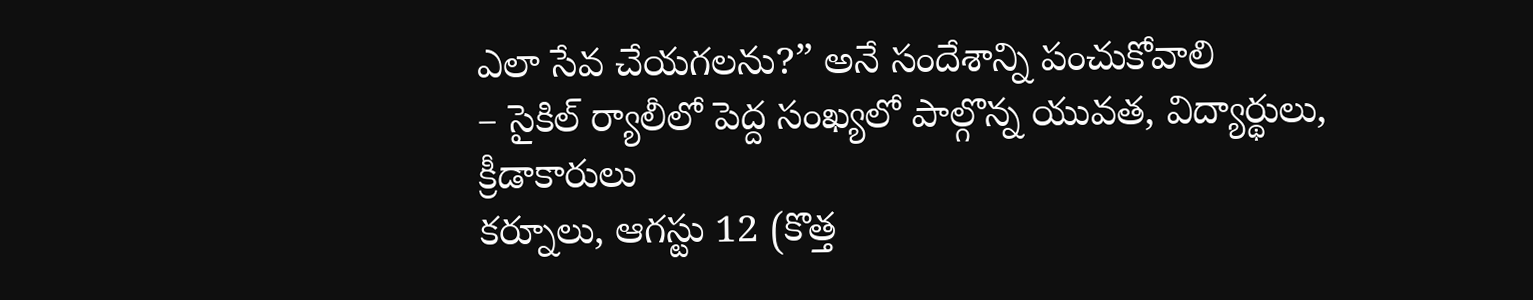ఎలా సేవ చేయగలను?” అనే సందేశాన్ని పంచుకోవాలి
– సైకిల్ ర్యాలీలో పెద్ద సంఖ్యలో పాల్గొన్న యువత, విద్యార్థులు, క్రీడాకారులు
కర్నూలు, ఆగస్టు 12 (కొత్త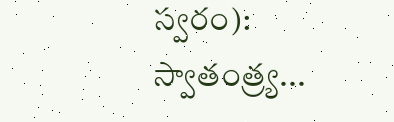స్వరం): స్వాతంత్ర్య...